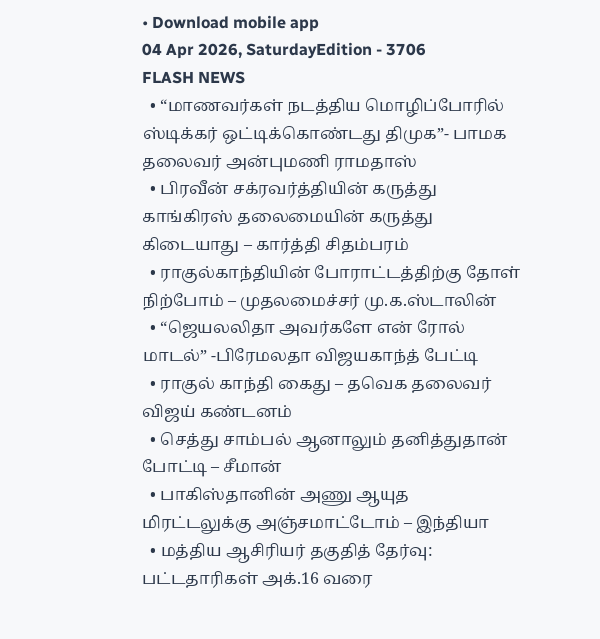• Download mobile app
04 Apr 2026, SaturdayEdition - 3706
FLASH NEWS
  • “மாணவர்கள் நடத்திய மொழிப்போரில் ஸ்டிக்கர் ஒட்டிக்கொண்டது திமுக”- பாமக தலைவர் அன்புமணி ராமதாஸ்
  • பிரவீன் சக்ரவர்த்தியின் கருத்து காங்கிரஸ் தலைமையின் கருத்து கிடையாது – கார்த்தி சிதம்பரம்
  • ராகுல்காந்தியின் போராட்டத்திற்கு தோள் நிற்போம் – முதலமைச்சர் மு.க.ஸ்டாலின்
  • “ஜெயலலிதா அவர்களே என் ரோல் மாடல்” -பிரேமலதா விஜயகாந்த் பேட்டி
  • ராகுல் காந்தி கைது – தவெக தலைவர் விஜய் கண்டனம்
  • செத்து சாம்பல் ஆனாலும் தனித்துதான் போட்டி – சீமான்
  • பாகிஸ்தானின் அணு ஆயுத மிரட்டலுக்கு அஞ்சமாட்டோம் – இந்தியா
  • மத்திய ஆசிரியர் தகுதித் தேர்வு: பட்டதாரிகள் அக்.16 வரை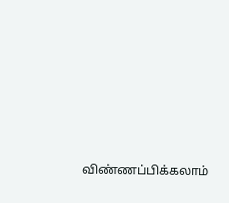விண்ணப்பிக்கலாம்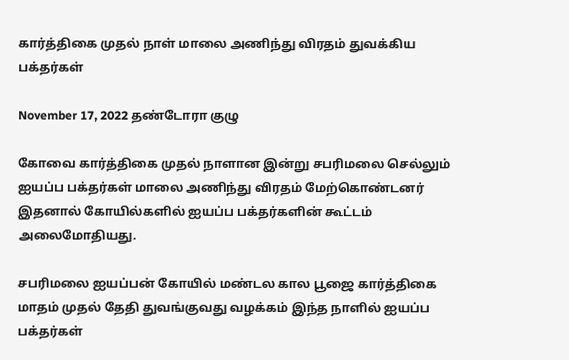கார்த்திகை முதல் நாள் மாலை அணிந்து விரதம் துவக்கிய பக்தர்கள்

November 17, 2022 தண்டோரா குழு

கோவை கார்த்திகை முதல் நாளான இன்று சபரிமலை செல்லும் ஐயப்ப பக்தர்கள் மாலை அணிந்து விரதம் மேற்கொண்டனர் இதனால் கோயில்களில் ஐயப்ப பக்தர்களின் கூட்டம் அலைமோதியது.

சபரிமலை ஐயப்பன் கோயில் மண்டல கால பூஜை கார்த்திகை மாதம் முதல் தேதி துவங்குவது வழக்கம் இந்த நாளில் ஐயப்ப பக்தர்கள்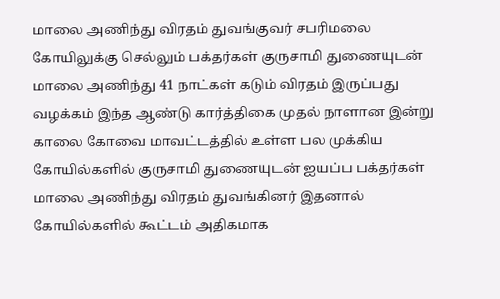மாலை அணிந்து விரதம் துவங்குவர் சபரிமலை கோயிலுக்கு செல்லும் பக்தர்கள் குருசாமி துணையுடன் மாலை அணிந்து 41 நாட்கள் கடும் விரதம் இருப்பது வழக்கம் இந்த ஆண்டு கார்த்திகை முதல் நாளான இன்று காலை கோவை மாவட்டத்தில் உள்ள பல முக்கிய கோயில்களில் குருசாமி துணையுடன் ஐயப்ப பக்தர்கள் மாலை அணிந்து விரதம் துவங்கினர் இதனால் கோயில்களில் கூட்டம் அதிகமாக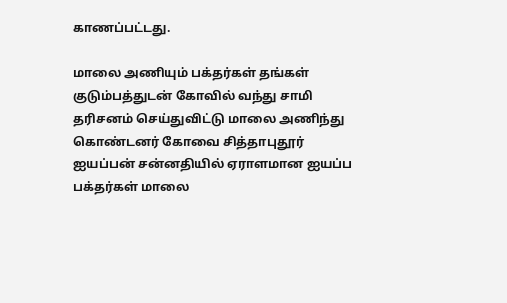காணப்பட்டது.

மாலை அணியும் பக்தர்கள் தங்கள் குடும்பத்துடன் கோவில் வந்து சாமி தரிசனம் செய்துவிட்டு மாலை அணிந்து கொண்டனர் கோவை சித்தாபுதூர் ஐயப்பன் சன்னதியில் ஏராளமான ஐயப்ப பக்தர்கள் மாலை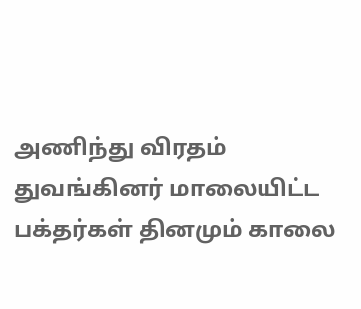அணிந்து விரதம் துவங்கினர் மாலையிட்ட பக்தர்கள் தினமும் காலை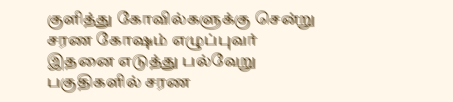குளித்து கோவில்களுக்கு சென்று சரண கோஷம் எழுப்புவர் இதனை எடுத்து பல்வேறு பகுதிகளில் சரண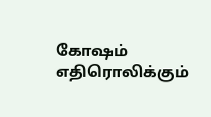கோஷம் எதிரொலிக்கும்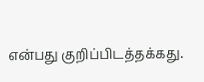என்பது குறிப்பிடத்தக்கது.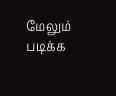மேலும் படிக்க